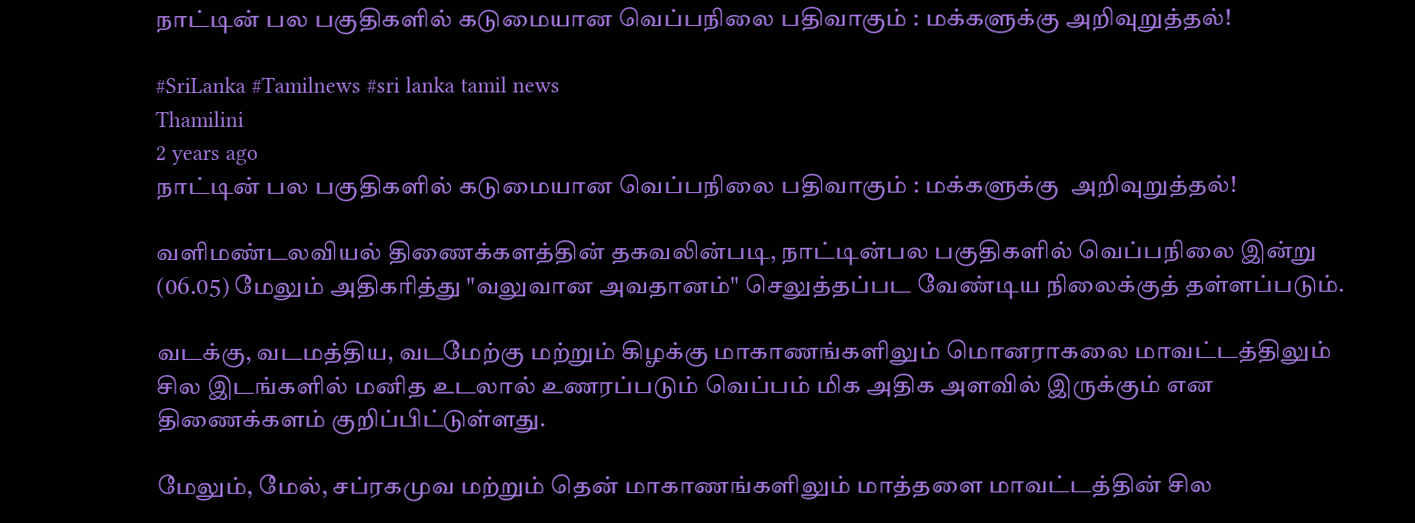நாட்டின் பல பகுதிகளில் கடுமையான வெப்பநிலை பதிவாகும் : மக்களுக்கு அறிவுறுத்தல்!

#SriLanka #Tamilnews #sri lanka tamil news
Thamilini
2 years ago
நாட்டின் பல பகுதிகளில் கடுமையான வெப்பநிலை பதிவாகும் : மக்களுக்கு  அறிவுறுத்தல்!

வளிமண்டலவியல் திணைக்களத்தின் தகவலின்படி, நாட்டின்பல பகுதிகளில் வெப்பநிலை இன்று (06.05) மேலும் அதிகரித்து "வலுவான அவதானம்" செலுத்தப்பட வேண்டிய நிலைக்குத் தள்ளப்படும்.

வடக்கு, வடமத்திய, வடமேற்கு மற்றும் கிழக்கு மாகாணங்களிலும் மொனராகலை மாவட்டத்திலும் சில இடங்களில் மனித உடலால் உணரப்படும் வெப்பம் மிக அதிக அளவில் இருக்கும் என திணைக்களம் குறிப்பிட்டுள்ளது.

மேலும், மேல், சப்ரகமுவ மற்றும் தென் மாகாணங்களிலும் மாத்தளை மாவட்டத்தின் சில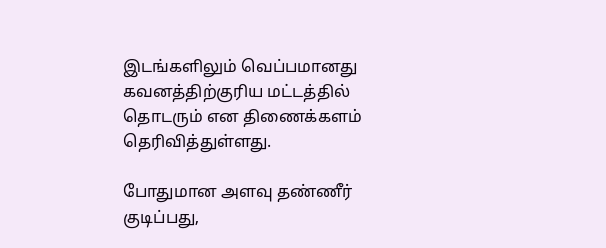இடங்களிலும் வெப்பமானது கவனத்திற்குரிய மட்டத்தில் தொடரும் என திணைக்களம் தெரிவித்துள்ளது.

போதுமான அளவு தண்ணீர் குடிப்பது,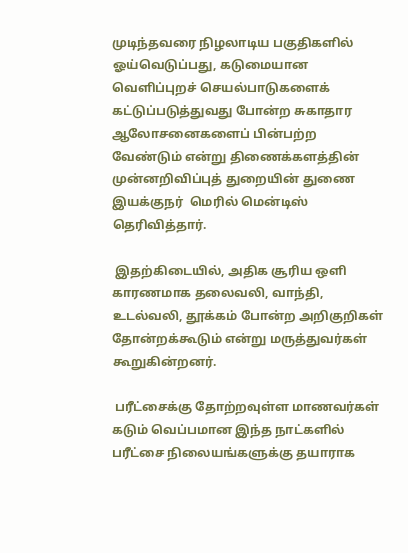முடிந்தவரை நிழலாடிய பகுதிகளில் ஓய்வெடுப்பது, கடுமையான வெளிப்புறச் செயல்பாடுகளைக் கட்டுப்படுத்துவது போன்ற சுகாதார ஆலோசனைகளைப் பின்பற்ற வேண்டும் என்று திணைக்களத்தின் முன்னறிவிப்புத் துறையின் துணை இயக்குநர்  மெரில் மென்டிஸ் தெரிவித்தார்.

 இதற்கிடையில், அதிக சூரிய ஒளி காரணமாக தலைவலி, வாந்தி, உடல்வலி, தூக்கம் போன்ற அறிகுறிகள் தோன்றக்கூடும் என்று மருத்துவர்கள் கூறுகின்றனர்.

 பரீட்சைக்கு தோற்றவுள்ள மாணவர்கள் கடும் வெப்பமான இந்த நாட்களில் பரீட்சை நிலையங்களுக்கு தயாராக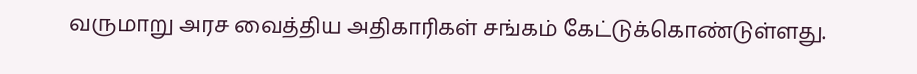வருமாறு அரச வைத்திய அதிகாரிகள் சங்கம் கேட்டுக்கொண்டுள்ளது.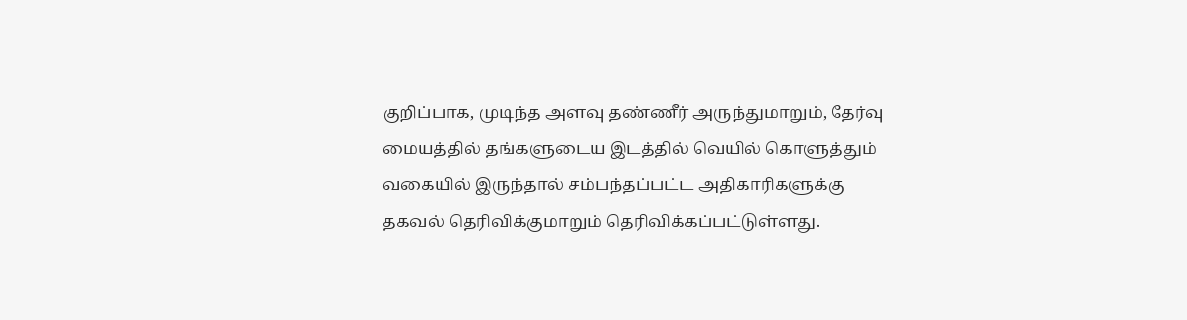குறிப்பாக, முடிந்த அளவு தண்ணீர் அருந்துமாறும், தேர்வு மையத்தில் தங்களுடைய இடத்தில் வெயில் கொளுத்தும் வகையில் இருந்தால் சம்பந்தப்பட்ட அதிகாரிகளுக்கு தகவல் தெரிவிக்குமாறும் தெரிவிக்கப்பட்டுள்ளது.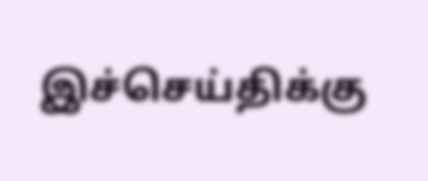இச்செய்திக்கு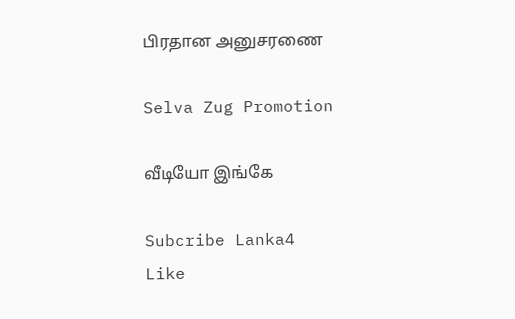பிரதான அனுசரணை

Selva Zug Promotion

வீடியோ இங்கே

Subcribe Lanka4
Like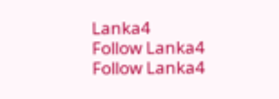Lanka4
Follow Lanka4
Follow Lanka4